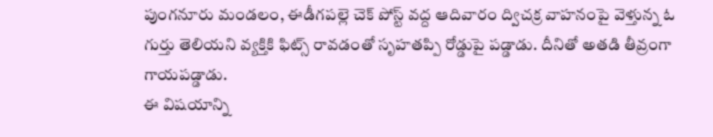పుంగనూరు మండలం, ఈడీగపల్లె చెక్ పోస్ట్ వద్ద ఆదివారం ద్విచక్ర వాహనంపై వెళ్తున్న ఓ గుర్తు తెలియని వ్యక్తికి ఫిట్స్ రావడంతో సృహతప్పి రోడ్డుపై పడ్డాడు. దీనితో అతడి తీవ్రంగా గాయపడ్డాడు.
ఈ విషయాన్ని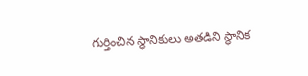గుర్తించిన స్థానికులు అతడిని స్థానిక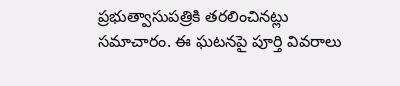ప్రభుత్వాసుపత్రికి తరలించినట్లు సమాచారం. ఈ ఘటనపై పూర్తి వివరాలు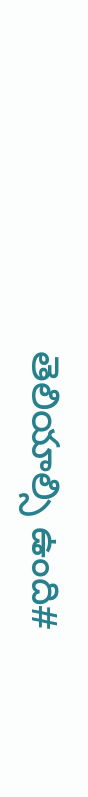తెలియాల్సి ఉంది#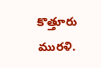కొత్తూరు మురళి.